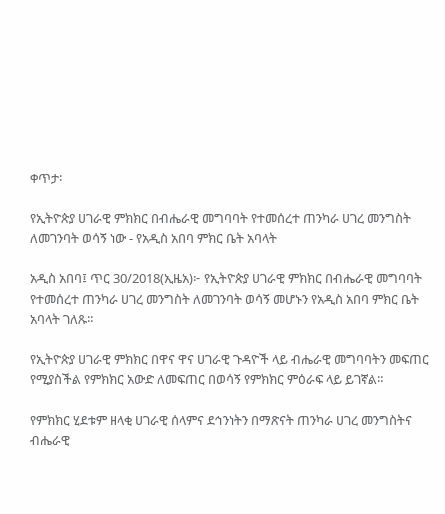ቀጥታ፡

የኢትዮጵያ ሀገራዊ ምክክር በብሔራዊ መግባባት የተመሰረተ ጠንካራ ሀገረ መንግስት ለመገንባት ወሳኝ ነው - የአዲስ አበባ ምክር ቤት አባላት

አዲስ አበባ፤ ጥር 30/2018(ኢዜአ)፦ የኢትዮጵያ ሀገራዊ ምክክር በብሔራዊ መግባባት የተመሰረተ ጠንካራ ሀገረ መንግስት ለመገንባት ወሳኝ መሆኑን የአዲስ አበባ ምክር ቤት አባላት ገለጹ።

የኢትዮጵያ ሀገራዊ ምክክር በዋና ዋና ሀገራዊ ጉዳዮች ላይ ብሔራዊ መግባባትን መፍጠር የሚያስችል የምክክር አውድ ለመፍጠር በወሳኝ የምክክር ምዕራፍ ላይ ይገኛል።

የምክክር ሂደቱም ዘላቂ ሀገራዊ ሰላምና ደኅንነትን በማጽናት ጠንካራ ሀገረ መንግስትና ብሔራዊ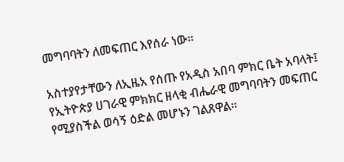መግባባትን ለመፍጠር እየሰራ ነው።

አስተያየታቸውን ለኢዜአ የሰጡ የአዲስ አበባ ምክር ቤት አባላት፤ የኢትዮጵያ ሀገራዊ ምክክር ዘላቂ ብሔራዊ መግባባትን መፍጠር የሚያስችል ወሳኝ ዕድል መሆኑን ገልጸዋል።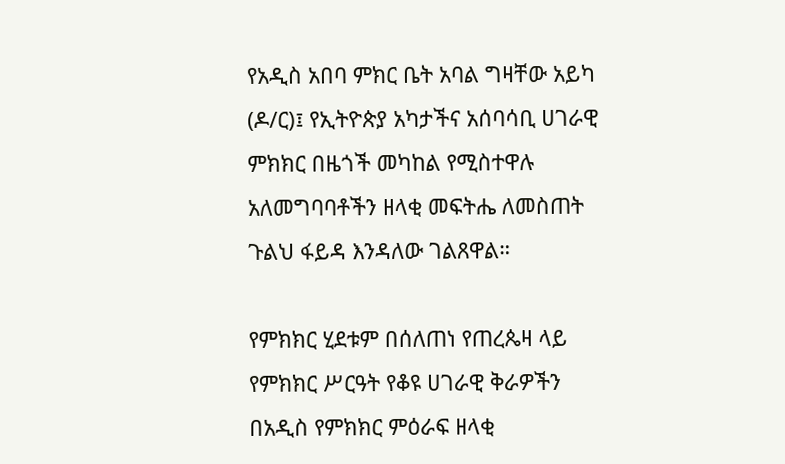የአዲስ አበባ ምክር ቤት አባል ግዛቸው አይካ (ዶ/ር)፤ የኢትዮጵያ አካታችና አሰባሳቢ ሀገራዊ ምክክር በዜጎች መካከል የሚስተዋሉ አለመግባባቶችን ዘላቂ መፍትሔ ለመስጠት ጉልህ ፋይዳ እንዳለው ገልጸዋል።

የምክክር ሂደቱም በሰለጠነ የጠረጴዛ ላይ የምክክር ሥርዓት የቆዩ ሀገራዊ ቅራዎችን በአዲስ የምክክር ምዕራፍ ዘላቂ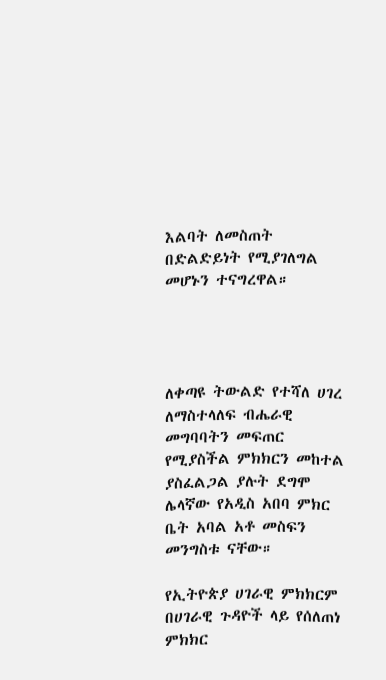እልባት ለመስጠት በድልድይነት የሚያገለግል መሆኑን ተናግረዋል።




ለቀጣዩ ትውልድ የተሻለ ሀገረ ለማስተላለፍ ብሔራዊ መግባባትን መፍጠር የሚያስችል ምክክርን መከተል ያስፈልጋል ያሉት ደግሞ ሌላኛው የአዲስ አበባ ምክር ቤት አባል አቶ መስፍን መንግስቱ ናቸው።

የኢትዮጵያ ሀገራዊ ምክክርም በሀገራዊ ጉዳዮች ላይ የሰለጠነ ምክክር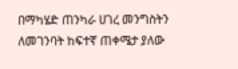በማካሄድ ጠንካራ ሀገረ መንግስትን ለመገንባት ከፍተኛ ጠቀሜታ ያለው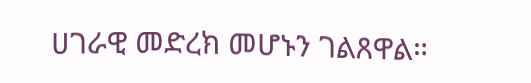ሀገራዊ መድረክ መሆኑን ገልጸዋል።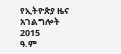የኢትዮጵያ ዜና አገልግሎት
2015
ዓ.ም